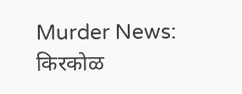Murder News: किरकोळ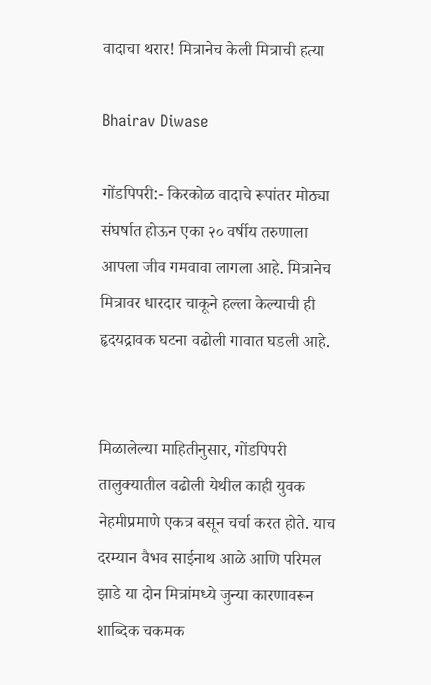वादाचा थरार! मित्रानेच केली मित्राची हत्या

Bhairav Diwase

गोंडपिपरी:- किरकोळ वादाचे रूपांतर मोठ्या संघर्षात होऊन एका २० वर्षीय तरुणाला आपला जीव गमवावा लागला आहे. मित्रानेच मित्रावर धारदार चाकूने हल्ला केल्याची ही हृदयद्रावक घटना वढोली गावात घडली आहे.


मिळालेल्या माहितीनुसार, गोंडपिपरी तालुक्यातील वढोली येथील काही युवक नेहमीप्रमाणे एकत्र बसून चर्चा करत होते. याच दरम्यान वैभव साईनाथ आळे आणि परिमल झाडे या दोन मित्रांमध्ये जुन्या कारणावरून शाब्दिक चकमक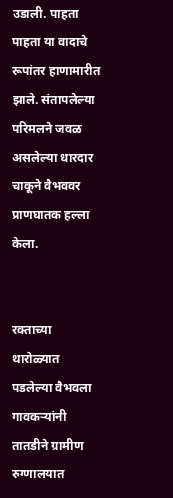उडाली. पाहता पाहता या वादाचे रूपांतर हाणामारीत झाले. संतापलेल्या परिमलने जवळ असलेल्या धारदार चाकूने वैभववर प्राणघातक हल्ला केला.


रक्ताच्या थारोळ्यात पडलेल्या वैभवला गावकऱ्यांनी तातडीने ग्रामीण रुग्णालयात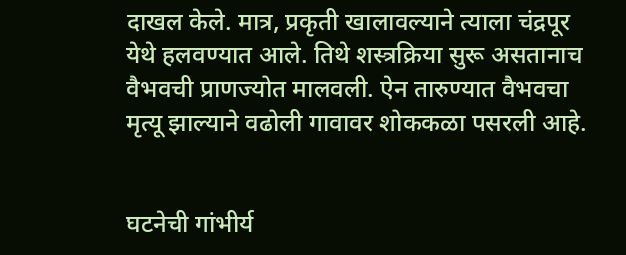दाखल केले. मात्र, प्रकृती खालावल्याने त्याला चंद्रपूर येथे हलवण्यात आले. तिथे शस्त्रक्रिया सुरू असतानाच वैभवची प्राणज्योत मालवली. ऐन तारुण्यात वैभवचा मृत्यू झाल्याने वढोली गावावर शोककळा पसरली आहे.


घटनेची गांभीर्य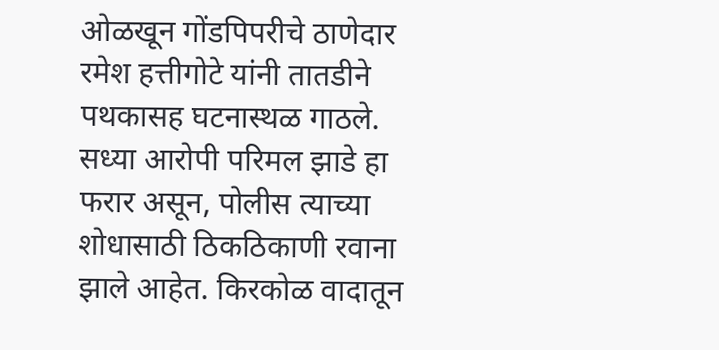ओळखून गोंडपिपरीचे ठाणेदार रमेश हत्तीगोटे यांनी तातडीने पथकासह घटनास्थळ गाठले. सध्या आरोपी परिमल झाडे हा फरार असून, पोलीस त्याच्या शोधासाठी ठिकठिकाणी रवाना झाले आहेत. किरकोळ वादातून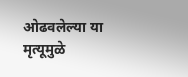ओढवलेल्या या मृत्यूमुळे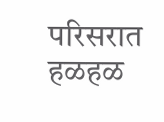परिसरात हळहळ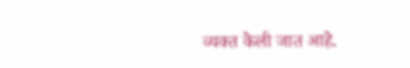व्यक्त केली जात आहे.